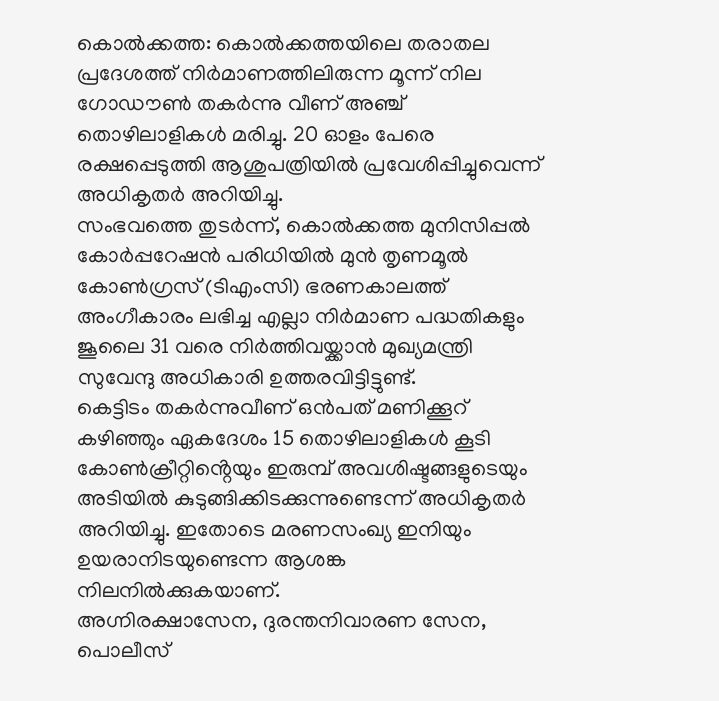കൊൽക്കത്ത: കൊൽക്കത്തയിലെ തരാതല പ്രദേശത്ത് നിർമാണത്തിലിരുന്ന മൂന്ന് നില ഗോഡൗൺ തകർന്നു വീണ് അഞ്ച് തൊഴിലാളികൾ മരിച്ചു. 20 ഓളം പേരെ രക്ഷപ്പെടുത്തി ആശുപത്രിയിൽ പ്രവേശിപ്പിച്ചുവെന്ന് അധികൃതർ അറിയിച്ചു.
സംഭവത്തെ തുടർന്ന്, കൊൽക്കത്ത മുനിസിപ്പൽ കോർപ്പറേഷൻ പരിധിയിൽ മുൻ തൃണമൂൽ കോൺഗ്രസ് (ടിഎംസി) ഭരണകാലത്ത് അംഗീകാരം ലഭിച്ച എല്ലാ നിർമാണ പദ്ധതികളും ജൂലൈ 31 വരെ നിർത്തിവയ്ക്കാൻ മുഖ്യമന്ത്രി സുവേന്ദു അധികാരി ഉത്തരവിട്ടിട്ടുണ്ട്.
കെട്ടിടം തകർന്നുവീണ് ഒൻപത് മണിക്കൂറ് കഴിഞ്ഞും ഏകദേശം 15 തൊഴിലാളികൾ കൂടി കോൺക്രീറ്റിൻ്റെയും ഇരുമ്പ് അവശിഷ്ടങ്ങളുടെയും അടിയിൽ കുടുങ്ങിക്കിടക്കുന്നുണ്ടെന്ന് അധികൃതർ അറിയിച്ചു. ഇതോടെ മരണസംഖ്യ ഇനിയും ഉയരാനിടയുണ്ടെന്ന ആശങ്ക നിലനിൽക്കുകയാണ്.
അഗ്നിരക്ഷാസേന, ദുരന്തനിവാരണ സേന, പൊലീസ്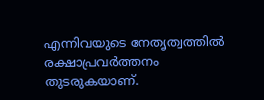എന്നിവയുടെ നേതൃത്വത്തിൽ രക്ഷാപ്രവർത്തനം തുടരുകയാണ്.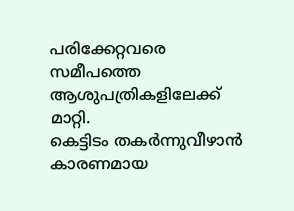പരിക്കേറ്റവരെ സമീപത്തെ ആശുപത്രികളിലേക്ക് മാറ്റി.
കെട്ടിടം തകർന്നുവീഴാൻ കാരണമായ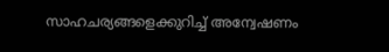സാഹചര്യങ്ങളെക്കുറിച്ച് അന്വേഷണം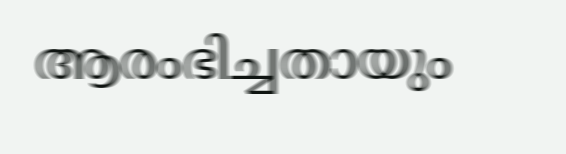ആരംഭിച്ചതായും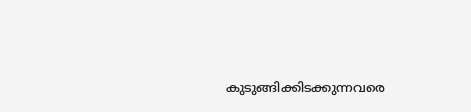കുടുങ്ങിക്കിടക്കുന്നവരെ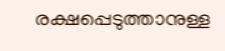രക്ഷപ്പെടുത്താനുള്ള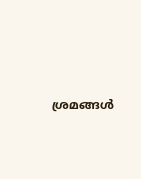ശ്രമങ്ങൾ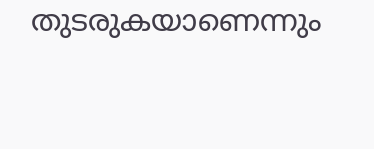തുടരുകയാണെന്നും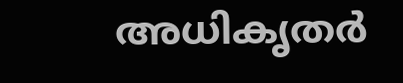അധികൃതർ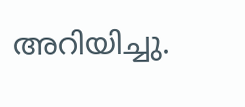അറിയിച്ചു.